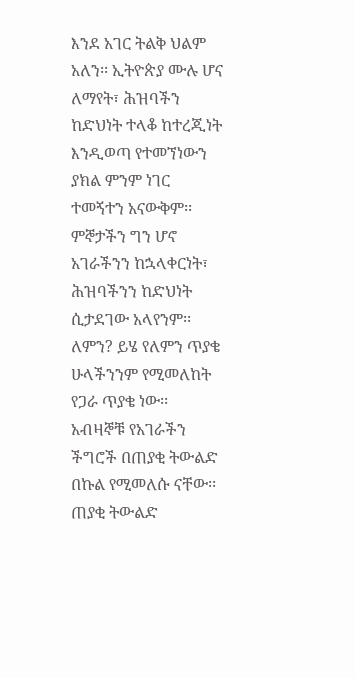እንደ አገር ትልቅ ህልም አለን፡፡ ኢትዮጵያ ሙሉ ሆና ለማየት፣ ሕዝባችን ከድህነት ተላቆ ከተረጂነት እንዲወጣ የተመኘነውን ያክል ምንም ነገር ተመኝተን አናውቅም፡፡ ምኞታችን ግን ሆኖ አገራችንን ከኋላቀርነት፣ ሕዝባችንን ከድህነት ሲታደገው አላየንም፡፡ ለምን? ይሄ የለምን ጥያቄ ሁላችንንም የሚመለከት የጋራ ጥያቄ ነው፡፡
አብዛኞቹ የአገራችን ችግሮች በጠያቂ ትውልድ በኩል የሚመለሱ ናቸው፡፡ ጠያቂ ትውልድ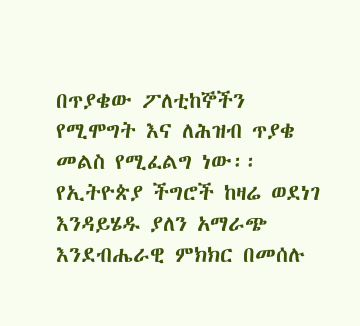በጥያቄው ፖለቲከኞችን የሚሞግት እና ለሕዝብ ጥያቄ መልስ የሚፈልግ ነው፡፡ የኢትዮጵያ ችግሮች ከዛሬ ወደነገ እንዳይሄዱ ያለን አማራጭ እንደብሔራዊ ምክክር በመሰሉ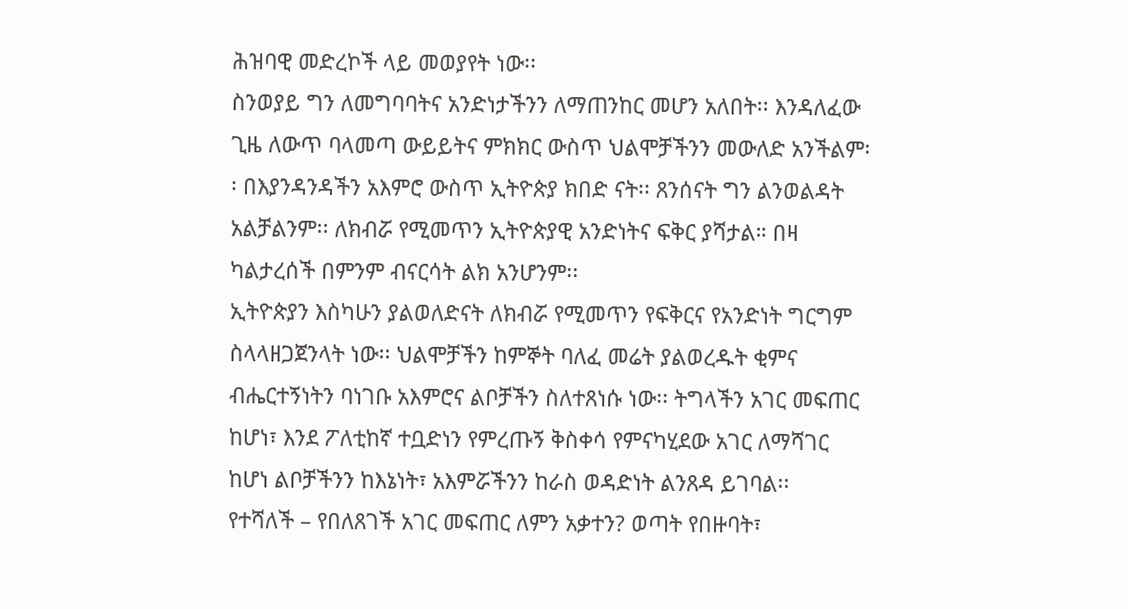ሕዝባዊ መድረኮች ላይ መወያየት ነው፡፡
ስንወያይ ግን ለመግባባትና አንድነታችንን ለማጠንከር መሆን አለበት፡፡ እንዳለፈው ጊዜ ለውጥ ባላመጣ ውይይትና ምክክር ውስጥ ህልሞቻችንን መውለድ አንችልም፡፡ በእያንዳንዳችን አእምሮ ውስጥ ኢትዮጵያ ክበድ ናት፡፡ ጸንሰናት ግን ልንወልዳት አልቻልንም፡፡ ለክብሯ የሚመጥን ኢትዮጵያዊ አንድነትና ፍቅር ያሻታል። በዛ ካልታረሰች በምንም ብናርሳት ልክ አንሆንም፡፡
ኢትዮጵያን እስካሁን ያልወለድናት ለክብሯ የሚመጥን የፍቅርና የአንድነት ግርግም ስላላዘጋጀንላት ነው፡፡ ህልሞቻችን ከምኞት ባለፈ መሬት ያልወረዱት ቂምና ብሔርተኝነትን ባነገቡ አእምሮና ልቦቻችን ስለተጸነሱ ነው፡፡ ትግላችን አገር መፍጠር ከሆነ፣ እንደ ፖለቲከኛ ተቧድነን የምረጡኝ ቅስቀሳ የምናካሂደው አገር ለማሻገር ከሆነ ልቦቻችንን ከእኔነት፣ አእምሯችንን ከራስ ወዳድነት ልንጸዳ ይገባል፡፡
የተሻለች – የበለጸገች አገር መፍጠር ለምን አቃተን? ወጣት የበዙባት፣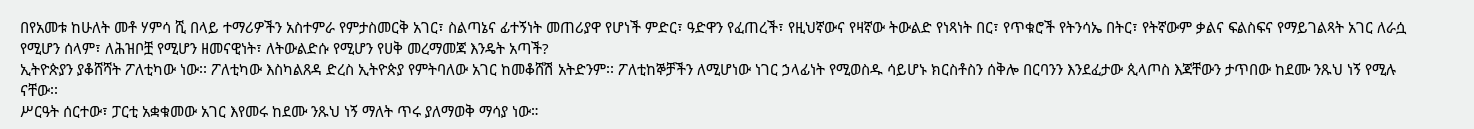በየአመቱ ከሁለት መቶ ሃምሳ ሺ በላይ ተማሪዎችን አስተምራ የምታስመርቅ አገር፣ ስልጣኔና ፊተኝነት መጠሪያዋ የሆነች ምድር፣ ዓድዋን የፈጠረች፣ የዚህኛውና የዛኛው ትውልድ የነጻነት በር፣ የጥቁሮች የትንሳኤ በትር፣ የትኛውም ቃልና ፍልስፍና የማይገልጻት አገር ለራሷ የሚሆን ሰላም፣ ለሕዝቦቿ የሚሆን ዘመናዊነት፣ ለትውልድሱ የሚሆን የሀቅ መረማመጃ እንዴት አጣች?
ኢትዮጵያን ያቆሸሻት ፖለቲካው ነው፡፡ ፖለቲካው እስካልጸዳ ድረስ ኢትዮጵያ የምትባለው አገር ከመቆሸሽ አትድንም፡፡ ፖለቲከኞቻችን ለሚሆነው ነገር ኃላፊነት የሚወስዱ ሳይሆኑ ክርስቶስን ሰቅሎ በርባንን እንደፈታው ጲላጦስ እጃቸውን ታጥበው ከደሙ ንጹህ ነኝ የሚሉ ናቸው፡፡
ሥርዓት ሰርተው፣ ፓርቲ አቋቁመው አገር እየመሩ ከደሙ ንጹህ ነኝ ማለት ጥሩ ያለማወቅ ማሳያ ነው።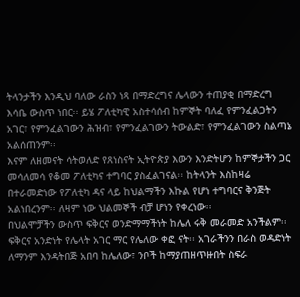ትላንታችን እንዲህ ባለው ራስን ነጻ በማድረግና ሌላውን ተጠያቂ በማድረግ እሳቤ ውስጥ ነበር፡፡ ይሄ ፖለቲካዊ አስተሳሰብ ከምኞት ባለፈ የምንፈልጋትን አገር፣ የምንፈልገውን ሕዝብ፣ የምንፈልገውን ትውልድ፣ የምንፈልገውን ስልጣኔ አልሰጠንም፡፡
እናም ለዘመናት ሳትወለድ የጸነስናት ኢትዮጵያ እውን እንድትሆን ከምኞታችን ጋር መሳለመሳ የቆመ ፖለቲካና ተግባር ያስፈልገናል፡፡ ከትላንት እስከዛሬ በተራመድነው የፖለቲካ ዳና ላይ ከህልማችን እኩል የሆነ ተግባርና ቅንጅት አልነበረንም፡፡ ለዛም ነው ህልመኞች ብቻ ሆነን የቀረነው፡፡
በህልሞቻችን ውስጥ ፍቅርና ወንድማማችነት ከሌለ ሩቅ መራመድ አንችልም፡፡ ፍቅርና አንድነት የሌላት አገር ማር የሌለው ቀፎ ናት፡፡ አገራችንን በራስ ወዳድነት ለማንም እንዳትበጅ አበባ ከሌለው፣ ንቦች ከማያጠዘጥዙበት ስፍራ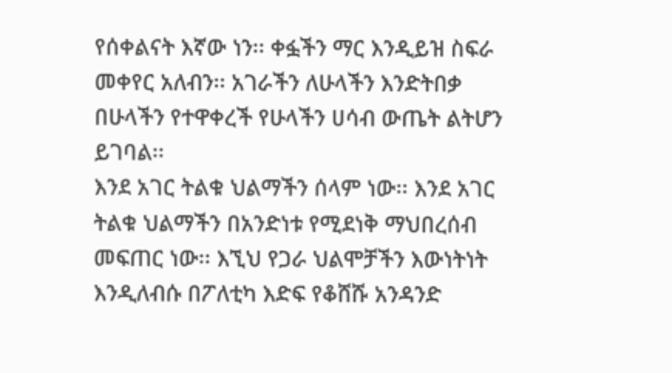የሰቀልናት እኛው ነን፡፡ ቀፏችን ማር እንዲይዝ ስፍራ መቀየር አለብን፡፡ አገራችን ለሁላችን እንድትበቃ በሁላችን የተዋቀረች የሁላችን ሀሳብ ውጤት ልትሆን ይገባል፡፡
እንደ አገር ትልቁ ህልማችን ሰላም ነው፡፡ እንደ አገር ትልቁ ህልማችን በአንድነቱ የሚደነቅ ማህበረሰብ መፍጠር ነው፡፡ እኚህ የጋራ ህልሞቻችን እውነትነት እንዲለብሱ በፖለቲካ እድፍ የቆሸሹ አንዳንድ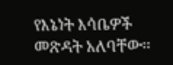የእኔነት እሳቤዎች መጽዳት አለባቸው፡፡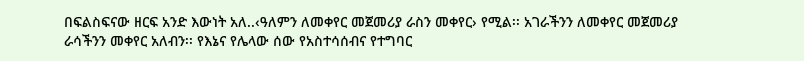በፍልስፍናው ዘርፍ አንድ እውነት አለ..‹ዓለምን ለመቀየር መጀመሪያ ራስን መቀየር› የሚል፡፡ አገራችንን ለመቀየር መጀመሪያ ራሳችንን መቀየር አለብን፡፡ የእኔና የሌላው ሰው የአስተሳሰብና የተግባር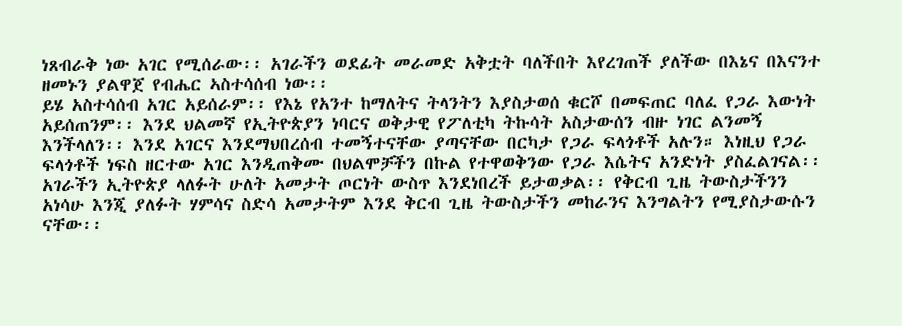ነጸብራቅ ነው አገር የሚሰራው፡፡ አገራችን ወደፊት መራመድ አቅቷት ባለችበት እየረገጠች ያለችው በእኔና በእናንተ ዘመኑን ያልዋጀ የብሔር ኣስተሳሰብ ነው፡፡
ይሄ አስተሳሰብ አገር አይሰራም፡፡ የእኔ የአንተ ከማለትና ትላንትን እያስታወሰ ቁርሾ በመፍጠር ባለፈ የጋራ እውነት አይሰጠንም፡፡ እንደ ህልመኛ የኢትዮጵያን ነባርና ወቅታዊ የፖለቲካ ትኩሳት አስታውሰን ብዙ ነገር ልንመኝ እንችላለን፡፡ እንደ አገርና እንደማህበረሰብ ተመኝተናቸው ያጣናቸው በርካታ የጋራ ፍላጎቶች አሉን። እነዚህ የጋራ ፍላጎቶች ነፍስ ዘርተው አገር እንዲጠቅሙ በህልሞቻችን በኩል የተዋወቅንው የጋራ እሴትና አንድነት ያስፈልገናል፡፡
አገራችን ኢትዮጵያ ላለፉት ሁለት አመታት ጦርነት ውስጥ እንደነበረች ይታወቃል፡፡ የቅርብ ጊዜ ትውስታችንን አነሳሁ እንጂ ያለፉት ሃምሳና ስድሳ አመታትም እንደ ቅርብ ጊዜ ትውስታችን መከራንና እንግልትን የሚያስታውሱን ናቸው፡፡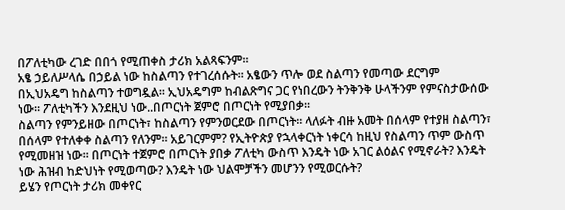በፖለቲካው ረገድ በበጎ የሚጠቀስ ታሪክ አልጻፍንም፡፡
አፄ ኃይለሥላሴ በኃይል ነው ከስልጣን የተገረሰሱት። አፄውን ጥሎ ወደ ስልጣን የመጣው ደርግም በኢህአዴግ ከስልጣን ተወግዷል፡፡ ኢህአዴግም ከብልጽግና ጋር የነበረውን ትንቅንቅ ሁላችንም የምናስታውሰው ነው። ፖለቲካችን እንደዚህ ነው..በጦርነት ጀምሮ በጦርነት የሚያበቃ፡፡
ስልጣን የምንይዘው በጦርነት፣ ከስልጣን የምንወርደው በጦርነት፡፡ ላለፉት ብዙ አመት በሰላም የተያዘ ስልጣን፣ በሰላም የተለቀቀ ስልጣን የለንም። አይገርምም? የኢትዮጵያ የኋላቀርነት ነቀርሳ ከዚህ የስልጣን ጥም ውስጥ የሚመዘዝ ነው፡፡ በጦርነት ተጀምሮ በጦርነት ያበቃ ፖለቲካ ውስጥ እንዴት ነው አገር ልዕልና የሚኖራት? እንዴት ነው ሕዝብ ከድህነት የሚወጣው? እንዴት ነው ህልሞቻችን መሆንን የሚወርሱት?
ይሄን የጦርነት ታሪክ መቀየር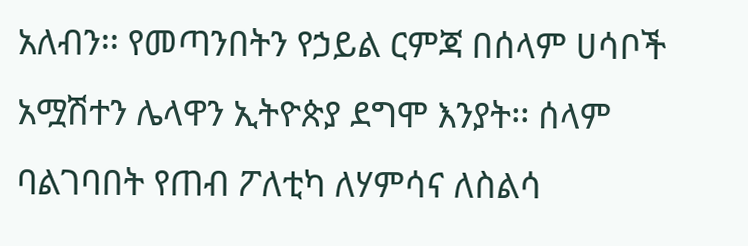አለብን፡፡ የመጣንበትን የኃይል ርምጃ በሰላም ሀሳቦች አሟሽተን ሌላዋን ኢትዮጵያ ደግሞ እንያት፡፡ ሰላም ባልገባበት የጠብ ፖለቲካ ለሃምሳና ለስልሳ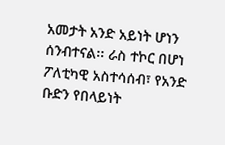አመታት አንድ አይነት ሆነን ሰንብተናል፡፡ ራስ ተኮር በሆነ ፖለቲካዊ አስተሳሰብ፣ የአንድ ቡድን የበላይነት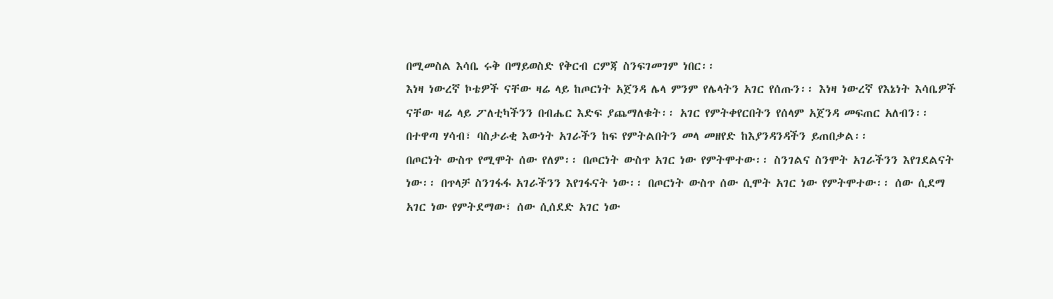በሚመስል እሳቤ ሩቅ በማይወስድ የቅርብ ርምጃ ስንፍገመገም ነበር፡፡
እነዛ ነውረኛ ኮቴዎች ናቸው ዛሬ ላይ ከጦርነት አጀንዳ ሌላ ምንም የሌላትን አገር የሰጡን፡፡ እነዛ ነውረኛ የእኔነት እሳቤዎች ናቸው ዛሬ ላይ ፖለቲካችንን በብሔር እድፍ ያጨማለቁት፡፡ አገር የምትቀየርበትን የሰላም አጀንዳ መፍጠር አለብን፡፡ በተዋጣ ሃሳብ፣ ባስታራቂ እውነት አገራችን ከፍ የምትልበትን መላ መዘየድ ከእያንዳንዳችን ይጠበቃል፡፡
በጦርነት ውስጥ የሚሞት ሰው የለም፡፡ በጦርነት ውስጥ አገር ነው የምትሞተው፡፡ ስንገልና ስንሞት አገራችንን እየገደልናት ነው፡፡ በጥላቻ ስንገፋፋ አገራችንን እየገፋናት ነው፡፡ በጦርነት ውስጥ ሰው ሲሞት አገር ነው የምትሞተው፡፡ ሰው ሲደማ አገር ነው የምትደማው፣ ሰው ሲሰደድ አገር ነው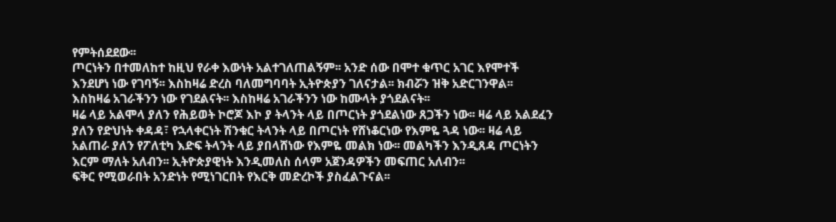የምትሰደደው፡፡
ጦርነትን በተመለከተ ከዚህ የራቀ እውነት አልተገለጠልኝም፡፡ አንድ ሰው በሞተ ቁጥር አገር እየሞተች እንደሆነ ነው የገባኝ፡፡ እስከዛሬ ድረስ ባለመግባባት ኢትዮጵያን ገለናታል፡፡ ክብሯን ዝቅ አድርገንዋል፡፡ እስከዛሬ አገራችንን ነው የገደልናት፡፡ እስከዛሬ አገራችንን ነው ከሙላት ያጎደልናት፡፡
ዛሬ ላይ አልሞላ ያለን የሕይወት ኮሮጆ እኮ ያ ትላንት ላይ በጦርነት ያጎደልነው ጸጋችን ነው፡፡ ዛሬ ላይ አልደፈን ያለን የድህነት ቀዳዳ፣ የኋላቀርነት ሽንቁር ትላንት ላይ በጦርነት የሸነቆርነው የእምዬ ጓዳ ነው፡፡ ዛሬ ላይ አልጠራ ያለን የፖለቲካ እድፍ ትላንት ላይ ያበላሸነው የእምዬ መልክ ነው፡፡ መልካችን እንዲጸዳ ጦርነትን እርም ማለት አለብን፡፡ ኢትዮጵያዊነት እንዲመለስ ሰላም አጀንዳዎችን መፍጠር አለብን፡፡
ፍቅር የሚወራበት አንድነት የሚነገርበት የእርቅ መድረኮች ያስፈልጉናል፡፡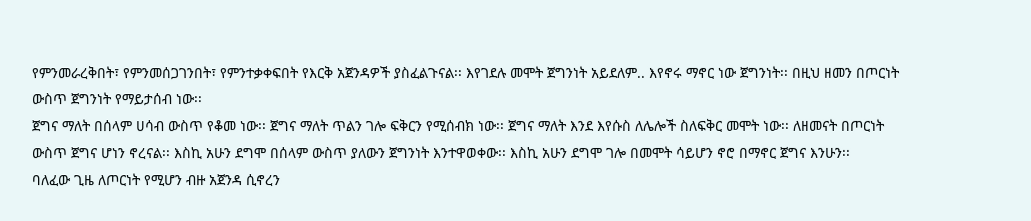የምንመራረቅበት፣ የምንመሰጋገንበት፣ የምንተቃቀፍበት የእርቅ አጀንዳዎች ያስፈልጉናል፡፡ እየገደሉ መሞት ጀግንነት አይደለም.. እየኖሩ ማኖር ነው ጀግንነት፡፡ በዚህ ዘመን በጦርነት ውስጥ ጀግንነት የማይታሰብ ነው፡፡
ጀግና ማለት በሰላም ሀሳብ ውስጥ የቆመ ነው፡፡ ጀግና ማለት ጥልን ገሎ ፍቅርን የሚሰብክ ነው፡፡ ጀግና ማለት እንደ እየሱስ ለሌሎች ስለፍቅር መሞት ነው፡፡ ለዘመናት በጦርነት ውስጥ ጀግና ሆነን ኖረናል፡፡ እስኪ አሁን ደግሞ በሰላም ውስጥ ያለውን ጀግንነት እንተዋወቀው፡፡ እስኪ አሁን ደግሞ ገሎ በመሞት ሳይሆን ኖሮ በማኖር ጀግና እንሁን፡፡
ባለፈው ጊዜ ለጦርነት የሚሆን ብዙ አጀንዳ ሲኖረን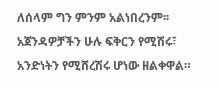ለሰላም ግን ምንም አልነበረንም፡፡ አጀንዳዎቻችን ሁሉ ፍቅርን የሚሽሩ፣ አንድነትን የሚሸረሽሩ ሆነው ዘልቀዋል።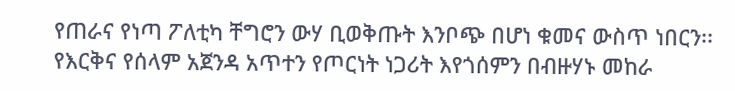የጠራና የነጣ ፖለቲካ ቸግሮን ውሃ ቢወቅጡት እንቦጭ በሆነ ቁመና ውስጥ ነበርን፡፡ የእርቅና የሰላም አጀንዳ አጥተን የጦርነት ነጋሪት እየጎሰምን በብዙሃኑ መከራ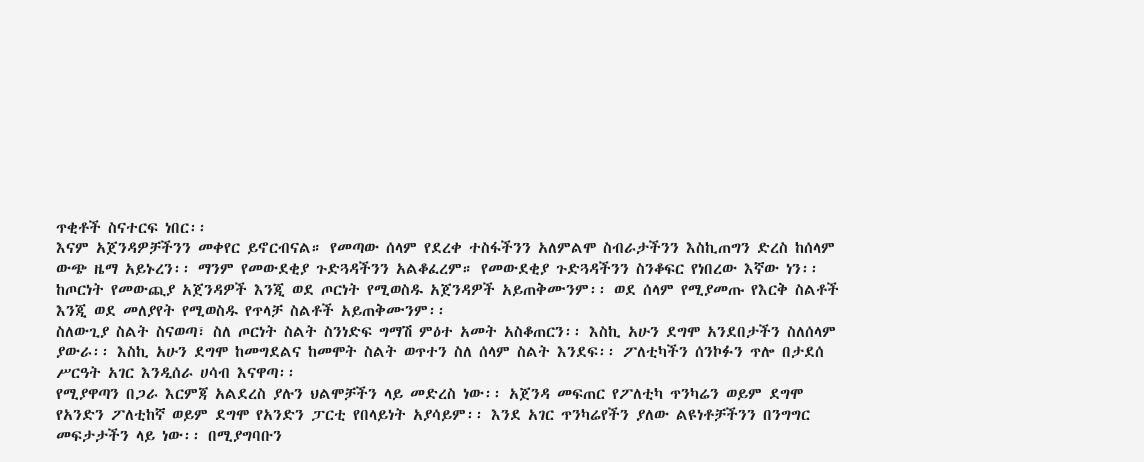ጥቂቶች ስናተርፍ ነበር፡፡
እናም አጀንዳዎቻችንን መቀየር ይኖርብናል። የመጣው ሰላም የደረቀ ተስፋችንን አለምልሞ ስብራታችንን እስኪጠግን ድረስ ከሰላም ውጭ ዜማ አይኑረን፡፡ ማንም የመውደቂያ ጉድጓዳችንን አልቆፈረም። የመውደቂያ ጉድጓዳችንን ስንቆፍር የነበረው እኛው ነን፡፡ ከጦርነት የመውጪያ አጀንዳዎች እንጂ ወደ ጦርነት የሚወስዱ አጀንዳዎች አይጠቅሙንም፡፡ ወደ ሰላም የሚያመጡ የእርቅ ስልቶች እንጂ ወደ መለያየት የሚወስዱ የጥላቻ ስልቶች አይጠቅሙንም፡፡
ስለውጊያ ስልት ስናወጣ፣ ስለ ጦርነት ስልት ስንነድፍ ግማሽ ምዕተ አመት አስቆጠርን፡፡ እስኪ አሁን ደግሞ አንደበታችን ስለሰላም ያውራ፡፡ እስኪ አሁን ደግሞ ከመግደልና ከመሞት ስልት ወጥተን ስለ ሰላም ስልት እንደፍ፡፡ ፖለቲካችን ሰንኮፉን ጥሎ በታደሰ ሥርዓት አገር እንዲሰራ ሀሳብ እናዋጣ፡፡
የሚያዋጣን በጋራ እርምጃ አልደረስ ያሉን ህልሞቻችን ላይ መድረስ ነው፡፡ አጀንዳ መፍጠር የፖለቲካ ጥንካሬን ወይም ደግሞ የአንድን ፖለቲከኛ ወይም ደግሞ የአንድን ፓርቲ የበላይነት አያሳይም፡፡ እንደ አገር ጥንካሬየችን ያለው ልዩነቶቻችንን በንግግር መፍታታችን ላይ ነው፡፡ በሚያግባቡን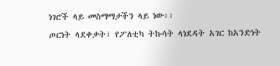ነገሮች ላይ መስማማታችን ላይ ነው፡፡
ጦርነት ላደቀቃት፣ የፖለቲካ ትኩሳት ላነደዳት አገር ከአንድነት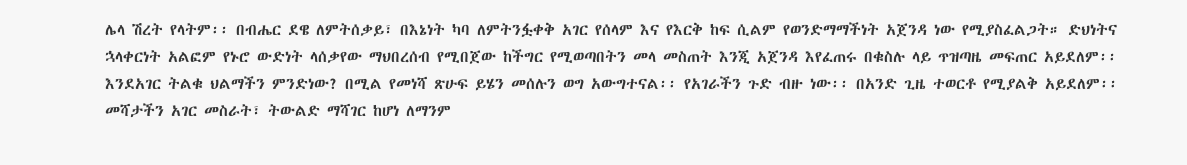ሌላ ሽረት የላትም፡፡ በብሔር ደዌ ለምትሰቃይ፣ በእኔነት ካባ ለምትንፏቀቅ አገር የሰላም እና የእርቅ ከፍ ሲልም የወንድማማችነት አጀንዳ ነው የሚያስፈልጋት። ድህነትና ኋላቀርነት አልፎም የኑሮ ውድነት ላሰቃየው ማህበረሰብ የሚበጀው ከችግር የሚወጣበትን መላ መስጠት እንጂ አጀንዳ እየፈጠሩ በቁስሉ ላይ ጥዝጣዜ መፍጠር አይደለም፡፡
እንደአገር ትልቁ ህልማችን ምንድነው? በሚል የመነሻ ጽሁፍ ይሄን መሰሉን ወግ አውግተናል፡፡ የአገራችን ጉድ ብዙ ነው፡፡ በአንድ ጊዜ ተወርቶ የሚያልቅ አይደለም፡፡ መሻታችን አገር መስራት፣ ትውልድ ማሻገር ከሆነ ለማንም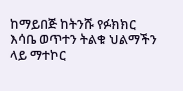ከማይበጅ ከትንሹ የፉክክር እሳቤ ወጥተን ትልቁ ህልማችን ላይ ማተኮር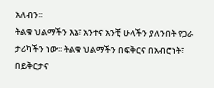አለብን፡፡
ትልቁ ህልማችን እኔ፣ አንተና አንቺ ሁላችን ያለንበት የጋራ ታሪካችን ነው፡፡ ትልቁ ህልማችን በፍቅርና በአብሮነት፣ በይቅርታና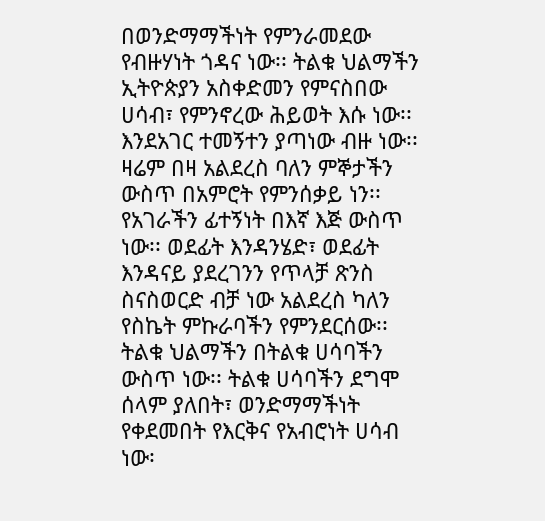በወንድማማችነት የምንራመደው የብዙሃነት ጎዳና ነው፡፡ ትልቁ ህልማችን ኢትዮጵያን አስቀድመን የምናስበው ሀሳብ፣ የምንኖረው ሕይወት እሱ ነው፡፡
እንደአገር ተመኝተን ያጣነው ብዙ ነው፡፡ ዛሬም በዛ አልደረስ ባለን ምኞታችን ውስጥ በአምሮት የምንሰቃይ ነን፡፡ የአገራችን ፊተኝነት በእኛ እጅ ውስጥ ነው፡፡ ወደፊት እንዳንሄድ፣ ወደፊት እንዳናይ ያደረገንን የጥላቻ ጽንስ ስናስወርድ ብቻ ነው አልደረስ ካለን የስኬት ምኩራባችን የምንደርሰው፡፡
ትልቁ ህልማችን በትልቁ ሀሳባችን ውስጥ ነው፡፡ ትልቁ ሀሳባችን ደግሞ ሰላም ያለበት፣ ወንድማማችነት የቀደመበት የእርቅና የአብሮነት ሀሳብ ነው፡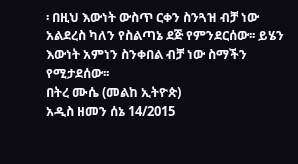፡ በዚህ እውነት ውስጥ ርቀን ስንጓዝ ብቻ ነው አልደረስ ካለን የስልጣኔ ደጅ የምንደርሰው፡፡ ይሄን እውነት አምነን ስንቀበል ብቻ ነው ስማችን የሚታደሰው፡፡
በትረ ሙሴ (መልከ ኢትዮጵ)
አዲስ ዘመን ሰኔ 14/2015